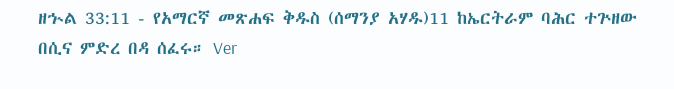ዘኍል 33:11 - የአማርኛ መጽሐፍ ቅዱስ (ሰማንያ አሃዱ)11 ከኤርትራም ባሕር ተጕዘው በሲና ምድረ በዳ ሰፈሩ። Ver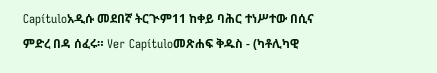Capítuloአዲሱ መደበኛ ትርጒም11 ከቀይ ባሕር ተነሥተው በሲና ምድረ በዳ ሰፈሩ። Ver Capítuloመጽሐፍ ቅዱስ - (ካቶሊካዊ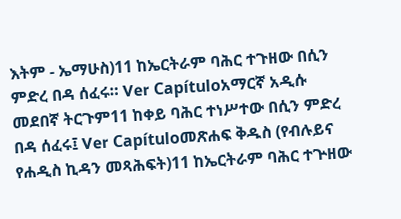እትም - ኤማሁስ)11 ከኤርትራም ባሕር ተጉዘው በሲን ምድረ በዳ ሰፈሩ። Ver Capítuloአማርኛ አዲሱ መደበኛ ትርጉም11 ከቀይ ባሕር ተነሥተው በሲን ምድረ በዳ ሰፈሩ፤ Ver Capítuloመጽሐፍ ቅዱስ (የብሉይና የሐዲስ ኪዳን መጻሕፍት)11 ከኤርትራም ባሕር ተጕዘው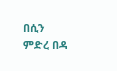በሲን ምድረ በዳ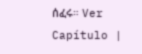ሰፈሩ። Ver Capítulo |